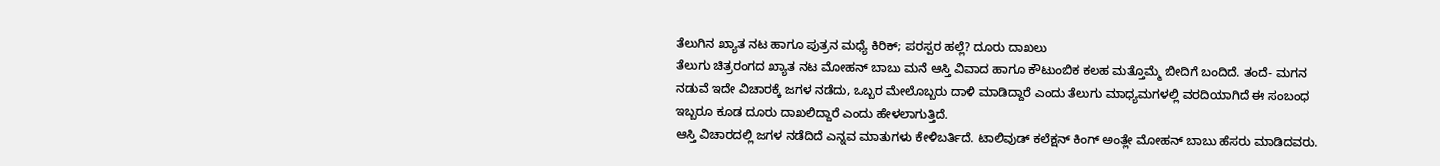ತೆಲುಗಿನ ಖ್ಯಾತ ನಟ ಹಾಗೂ ಪುತ್ರನ ಮಧ್ಯೆ ಕಿರಿಕ್; ಪರಸ್ಪರ ಹಲ್ಲೆ? ದೂರು ದಾಖಲು
ತೆಲುಗು ಚಿತ್ರರಂಗದ ಖ್ಯಾತ ನಟ ಮೋಹನ್ ಬಾಬು ಮನೆ ಆಸ್ತಿ ವಿವಾದ ಹಾಗೂ ಕೌಟುಂಬಿಕ ಕಲಹ ಮತ್ತೊಮ್ಮೆ ಬೀದಿಗೆ ಬಂದಿದೆ. ತಂದೆ- ಮಗನ ನಡುವೆ ಇದೇ ವಿಚಾರಕ್ಕೆ ಜಗಳ ನಡೆದು, ಒಬ್ಬರ ಮೇಲೊಬ್ಬರು ದಾಳಿ ಮಾಡಿದ್ದಾರೆ ಎಂದು ತೆಲುಗು ಮಾಧ್ಯಮಗಳಲ್ಲಿ ವರದಿಯಾಗಿದೆ ಈ ಸಂಬಂಧ ಇಬ್ಬರೂ ಕೂಡ ದೂರು ದಾಖಲಿದ್ದಾರೆ ಎಂದು ಹೇಳಲಾಗುತ್ತಿದೆ.
ಆಸ್ತಿ ವಿಚಾರದಲ್ಲಿ ಜಗಳ ನಡೆದಿದೆ ಎನ್ನವ ಮಾತುಗಳು ಕೇಳಿಬರ್ತಿದೆ. ಟಾಲಿವುಡ್ ಕಲೆಕ್ಷನ್ ಕಿಂಗ್ ಅಂತ್ಲೇ ಮೋಹನ್ ಬಾಬು ಹೆಸರು ಮಾಡಿದವರು.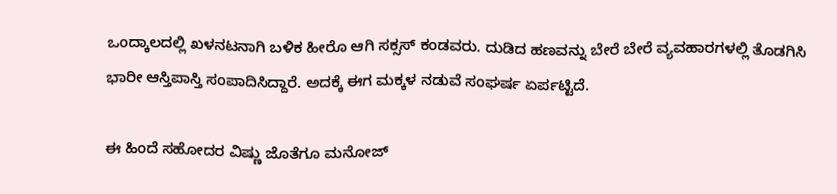ಒಂದ್ಕಾಲದಲ್ಲಿ ಖಳನಟನಾಗಿ ಬಳಿಕ ಹೀರೊ ಆಗಿ ಸಕ್ಸಸ್ ಕಂಡವರು. ದುಡಿದ ಹಣವನ್ನು ಬೇರೆ ಬೇರೆ ವ್ಯವಹಾರಗಳಲ್ಲಿ ತೊಡಗಿಸಿ ಭಾರೀ ಆಸ್ತಿಪಾಸ್ತಿ ಸಂಪಾದಿಸಿದ್ದಾರೆ. ಅದಕ್ಕೆ ಈಗ ಮಕ್ಕಳ ನಡುವೆ ಸಂಘರ್ಷ ಏರ್ಪಟ್ಟಿದೆ.

ಈ ಹಿಂದೆ ಸಹೋದರ ವಿಷ್ಣು ಜೊತೆಗೂ ಮನೋಜ್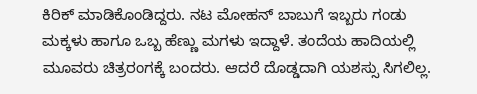ಕಿರಿಕ್ ಮಾಡಿಕೊಂಡಿದ್ದರು. ನಟ ಮೋಹನ್ ಬಾಬುಗೆ ಇಬ್ಬರು ಗಂಡು ಮಕ್ಕಳು ಹಾಗೂ ಒಬ್ಬ ಹೆಣ್ಣು ಮಗಳು ಇದ್ದಾಳೆ. ತಂದೆಯ ಹಾದಿಯಲ್ಲಿ ಮೂವರು ಚಿತ್ರರಂಗಕ್ಕೆ ಬಂದರು. ಆದರೆ ದೊಡ್ಡದಾಗಿ ಯಶಸ್ಸು ಸಿಗಲಿಲ್ಲ.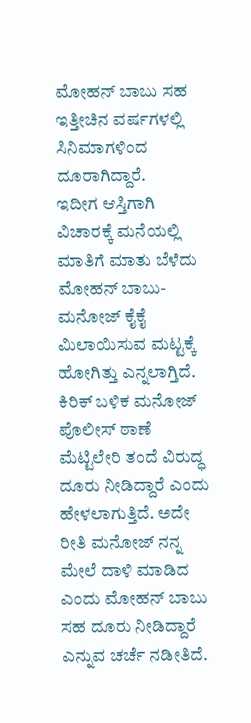ಮೋಹನ್ ಬಾಬು ಸಹ ಇತ್ತೀಚಿನ ವರ್ಷಗಳಲ್ಲಿ ಸಿನಿಮಾಗಳಿಂದ ದೂರಾಗಿದ್ದಾರೆ.
ಇದೀಗ ಆಸ್ತಿಗಾಗಿ ವಿಚಾರಕ್ಕೆ ಮನೆಯಲ್ಲಿ ಮಾತಿಗೆ ಮಾತು ಬೆಳೆದು ಮೋಹನ್ ಬಾಬು- ಮನೋಜ್ ಕೈಕೈ ಮಿಲಾಯಿಸುವ ಮಟ್ಟಕ್ಕೆ ಹೋಗಿತ್ತು ಎನ್ನಲಾಗ್ತಿದೆ. ಕಿರಿಕ್ ಬಳಿಕ ಮನೋಜ್ ಪೊಲೀಸ್ ಠಾಣೆ ಮೆಟ್ಟಿಲೇರಿ ತಂದೆ ವಿರುದ್ಧ ದೂರು ನೀಡಿದ್ದಾರೆ ಎಂದು ಹೇಳಲಾಗುತ್ತಿದೆ. ಅದೇ ರೀತಿ ಮನೋಜ್ ನನ್ನ ಮೇಲೆ ದಾಳಿ ಮಾಡಿದ ಎಂದು ಮೋಹನ್ ಬಾಬು ಸಹ ದೂರು ನೀಡಿದ್ದಾರೆ ಎನ್ನುವ ಚರ್ಚೆ ನಡೀತಿದೆ.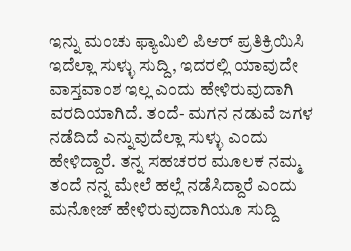ಇನ್ನು ಮಂಚು ಫ್ಯಾಮಿಲಿ ಪಿಆರ್ ಪ್ರತಿಕ್ರಿಯಿಸಿ ಇದೆಲ್ಲಾ ಸುಳ್ಳು ಸುದ್ದಿ, ಇದರಲ್ಲಿ ಯಾವುದೇ ವಾಸ್ತವಾಂಶ ಇಲ್ಲ ಎಂದು ಹೇಳಿರುವುದಾಗಿ ವರದಿಯಾಗಿದೆ. ತಂದೆ- ಮಗನ ನಡುವೆ ಜಗಳ ನಡೆದಿದೆ ಎನ್ನುವುದೆಲ್ಲಾ ಸುಳ್ಳು ಎಂದು ಹೇಳಿದ್ದಾರೆ. ತನ್ನ ಸಹಚರರ ಮೂಲಕ ನಮ್ಮ ತಂದೆ ನನ್ನ ಮೇಲೆ ಹಲ್ಲೆ ನಡೆಸಿದ್ದಾರೆ ಎಂದು ಮನೋಜ್ ಹೇಳಿರುವುದಾಗಿಯೂ ಸುದ್ದಿ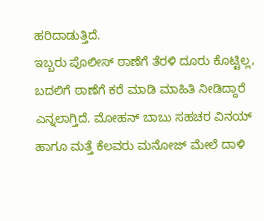ಹರಿದಾಡುತ್ತಿದೆ.
ಇಬ್ಬರು ಪೊಲೀಸ್ ಠಾಣೆಗೆ ತೆರಳಿ ದೂರು ಕೊಟ್ಟಿಲ್ಲ, ಬದಲಿಗೆ ಠಾಣೆಗೆ ಕರೆ ಮಾಡಿ ಮಾಹಿತಿ ನೀಡಿದ್ದಾರೆ ಎನ್ನಲಾಗ್ತಿದೆ. ಮೋಹನ್ ಬಾಬು ಸಹಚರ ವಿನಯ್ ಹಾಗೂ ಮತ್ತೆ ಕೆಲವರು ಮನೋಜ್ ಮೇಲೆ ದಾಳಿ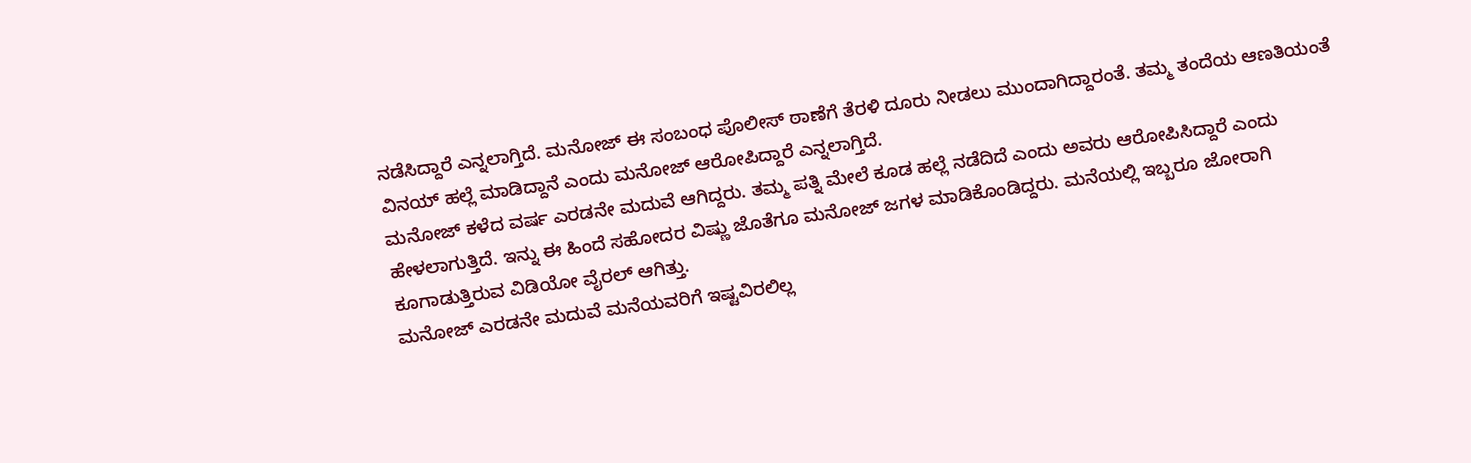ನಡೆಸಿದ್ದಾರೆ ಎನ್ನಲಾಗ್ತಿದೆ. ಮನೋಜ್ ಈ ಸಂಬಂಧ ಪೊಲೀಸ್ ಠಾಣೆಗೆ ತೆರಳಿ ದೂರು ನೀಡಲು ಮುಂದಾಗಿದ್ದಾರಂತೆ. ತಮ್ಮ ತಂದೆಯ ಆಣತಿಯಂತೆ ವಿನಯ್ ಹಲ್ಲೆ ಮಾಡಿದ್ದಾನೆ ಎಂದು ಮನೋಜ್ ಆರೋಪಿದ್ದಾರೆ ಎನ್ನಲಾಗ್ತಿದೆ.
ಮನೋಜ್ ಕಳೆದ ವರ್ಷ ಎರಡನೇ ಮದುವೆ ಆಗಿದ್ದರು. ತಮ್ಮ ಪತ್ನಿ ಮೇಲೆ ಕೂಡ ಹಲ್ಲೆ ನಡೆದಿದೆ ಎಂದು ಅವರು ಆರೋಪಿಸಿದ್ದಾರೆ ಎಂದು ಹೇಳಲಾಗುತ್ತಿದೆ. ಇನ್ನು ಈ ಹಿಂದೆ ಸಹೋದರ ವಿಷ್ಣು ಜೊತೆಗೂ ಮನೋಜ್ ಜಗಳ ಮಾಡಿಕೊಂಡಿದ್ದರು. ಮನೆಯಲ್ಲಿ ಇಬ್ಬರೂ ಜೋರಾಗಿ ಕೂಗಾಡುತ್ತಿರುವ ವಿಡಿಯೋ ವೈರಲ್ ಆಗಿತ್ತು.
ಮನೋಜ್ ಎರಡನೇ ಮದುವೆ ಮನೆಯವರಿಗೆ ಇಷ್ಟವಿರಲಿಲ್ಲ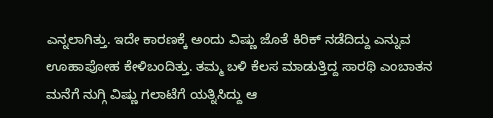ಎನ್ನಲಾಗಿತ್ತು. ಇದೇ ಕಾರಣಕ್ಕೆ ಅಂದು ವಿಷ್ಣು ಜೊತೆ ಕಿರಿಕ್ ನಡೆದಿದ್ದು ಎನ್ನುವ ಊಹಾಪೋಹ ಕೇಳಿಬಂದಿತ್ತು. ತಮ್ಮ ಬಳಿ ಕೆಲಸ ಮಾಡುತ್ತಿದ್ದ ಸಾರಥಿ ಎಂಬಾತನ ಮನೆಗೆ ನುಗ್ಗಿ ವಿಷ್ಣು ಗಲಾಟೆಗೆ ಯತ್ನಿಸಿದ್ದು ಆ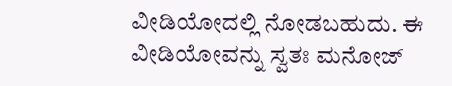ವೀಡಿಯೋದಲ್ಲಿ ನೋಡಬಹುದು. ಈ ವೀಡಿಯೋವನ್ನು ಸ್ವತಃ ಮನೋಜ್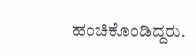ಹಂಚಿಕೊಂಡಿದ್ದರು.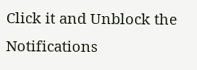Click it and Unblock the Notifications